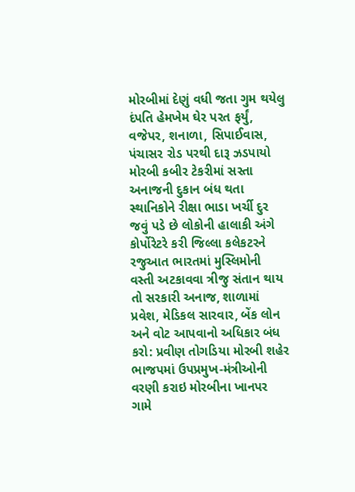મોરબીમાં દેણું વધી જતા ગુમ થયેલુ દંપતિ હેમખેમ ઘેર પરત ફર્યું, વજેપર, શનાળા, સિપાઈવાસ, પંચાસર રોડ પરથી દારૂ ઝડપાયો મોરબી કબીર ટેકરીમાં સસ્તા અનાજની દુકાન બંધ થતા સ્થાનિકોને રીક્ષા ભાડા ખર્ચી દુર જવું પડે છે લોકોની હાલાકી અંગે કોર્પોરેટરે કરી જિલ્લા કલેકટરને રજુઆત ભારતમાં મુસ્લિમોની વસ્તી અટકાવવા ત્રીજુ સંતાન થાય તો સરકારી અનાજ, શાળામાં પ્રવેશ, મેડિકલ સારવાર, બેંક લોન અને વોટ આપવાનો અધિકાર બંધ કરો: પ્રવીણ તોગડિયા મોરબી શહેર ભાજપમાં ઉપપ્રમુખ-મંત્રીઓની વરણી કરાઇ મોરબીના ખાનપર ગામે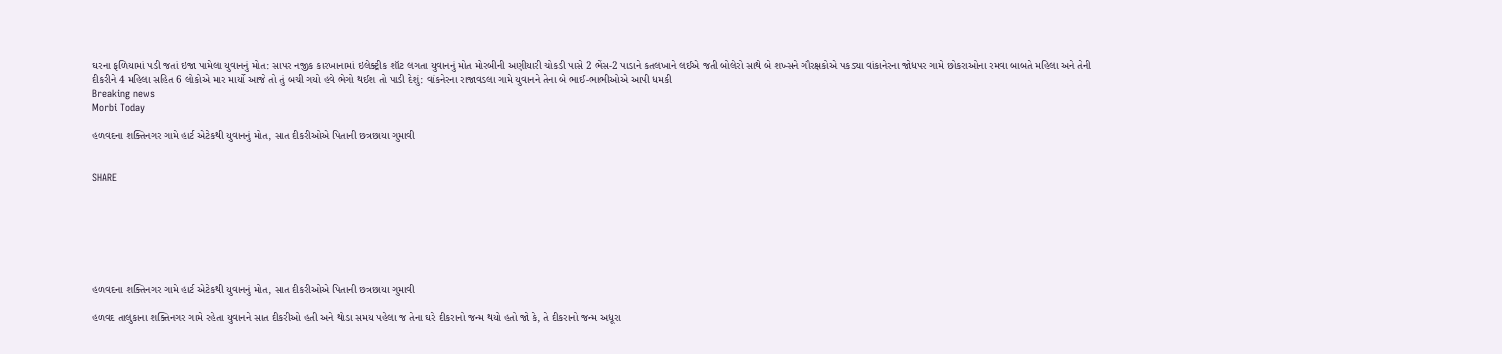ઘરના ફળિયામાં પડી જતાં ઇજા પામેલા યુવાનનું મોત: સાપર નજીક કારખાનામાં ઇલેક્ટ્રીક શૉટ લગતા યુવાનનું મોત મોરબીની અણીયારી ચોકડી પાસે 2 ભેંસ-2 પાડાને કતલખાને લઈએ જતી બોલેરો સાથે બે શખ્સને ગૌરક્ષકોએ પકડ્યા વાંકાનેરના જોધપર ગામે છોકરાઓના રમવા બાબતે મહિલા અને તેની દીકરીને 4 મહિલા સહિત 6 લોકોએ માર માર્યો આજે તો તું બચી ગયો હવે ભેગો થઈશ તો પાડી દેશું: વાંકનેરના રાજાવડલા ગામે યુવાનને તેના બે ભાઈ-ભાભીઓએ આપી ધમકી
Breaking news
Morbi Today

હળવદના શક્તિનગર ગામે હાર્ટ એટેકથી યુવાનનું મોત, સાત દીકરીઓએ પિતાની છત્રછાયા ગુમાવી


SHARE







હળવદના શક્તિનગર ગામે હાર્ટ એટેકથી યુવાનનું મોત, સાત દીકરીઓએ પિતાની છત્રછાયા ગુમાવી

હળવદ તાલુકાના શક્તિનગર ગામે રહેતા યુવાનને સાત દીકરીઓ હતી અને થોડા સમય પહેલા જ તેના ઘરે દીકરાનો જન્મ થયો હતો જો કે, તે દીકરાનો જન્મ અધૂરા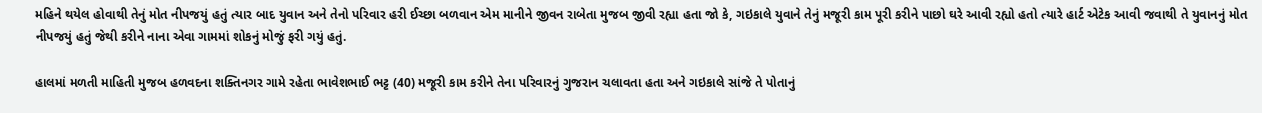મહિને થયેલ હોવાથી તેનું મોત નીપજયું હતું ત્યાર બાદ યુવાન અને તેનો પરિવાર હરી ઈચ્છા બળવાન એમ માનીને જીવન રાબેતા મુજબ જીવી રહ્યા હતા જો કે, ગઇકાલે યુવાને તેનું મજૂરી કામ પૂરી કરીને પાછો ઘરે આવી રહ્યો હતો ત્યારે હાર્ટ એટેક આવી જવાથી તે યુવાનનું મોત નીપજયું હતું જેથી કરીને નાના એવા ગામમાં શોકનું મોજું ફરી ગયું હતું.

હાલમાં મળતી માહિતી મુજબ હળવદના શક્તિનગર ગામે રહેતા ભાવેશભાઈ ભટ્ટ (40) મજૂરી કામ કરીને તેના પરિવારનું ગુજરાન ચલાવતા હતા અને ગઇકાલે સાંજે તે પોતાનું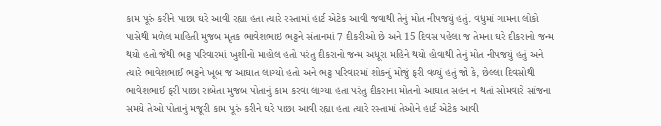કામ પૂરું કરીને પાછા ઘરે આવી રહ્યા હતા ત્યારે રસ્તામાં હાર્ટ એટેક આવી જવાથી તેનું મોત નીપજયું હતું. વધુમાં ગામના લોકો પાસેથી મળેલ માહિતી મુજબ મૃતક ભાવેશભાઇ ભટ્ટને સંતાનમાં 7 દીકરીઓ છે અને 15 દિવસ પહેલા જ તેમના ઘરે દીકરાનો જન્મ થયો હતો જેથી ભટ્ટ પરિવારમાં ખુશીનો માહોલ હતો પરંતુ દીકરાનો જન્મ અધૂરા મહિને થયો હોવાથી તેનું મોત નીપજયું હતું અને ત્યારે ભાવેશભાઈ ભટ્ટને ખૂબ જ આઘાત લાગ્યો હતો અને ભટ્ટ પરિવારમાં શોકનું મોજું ફરી વળ્યું હતું જો કે, છેલ્લા દિવસોથી ભાવેશભાઈ ફરી પાછા રાબેતા મુજબ પોતાનું કામ કરવા લાગ્યા હતા પરંતુ દીકરાના મોતનો આઘાત સહન ન થતાં સોમવારે સાંજના સમયે તેઓ પોતાનું મજૂરી કામ પૂરું કરીને ઘરે પાછા આવી રહ્યા હતા ત્યારે રસ્તામાં તેઓને હાર્ટ એટેક આવી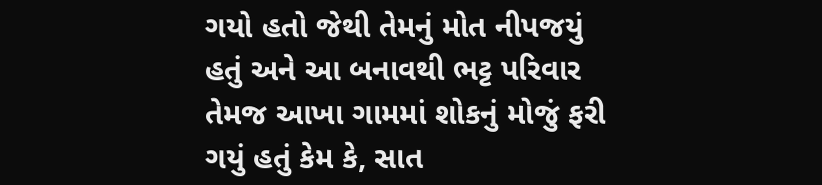ગયો હતો જેથી તેમનું મોત નીપજયું હતું અને આ બનાવથી ભટ્ટ પરિવાર તેમજ આખા ગામમાં શોકનું મોજું ફરી ગયું હતું કેમ કે, સાત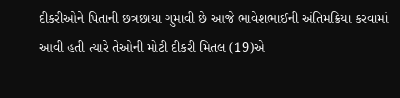દીકરીઓને પિતાની છત્રછાયા ગુમાવી છે આજે ભાવેશભાઈની અંતિમક્રિયા કરવામાં આવી હતી ત્યારે તેઓની મોટી દીકરી મિતલ (19)એ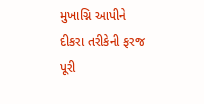મુખાગ્નિ આપીને દીકરા તરીકેની ફરજ પૂરી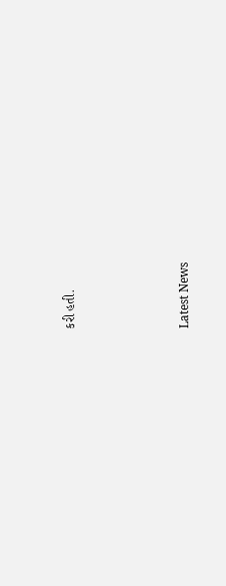કરી હતી.






Latest News